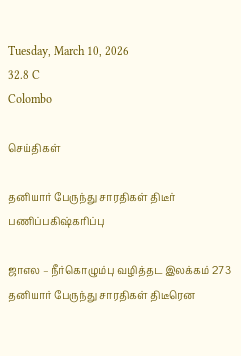Tuesday, March 10, 2026
32.8 C
Colombo

செய்திகள்

தனியார் பேருந்து சாரதிகள் திடீர் பணிப்பகிஷ்கரிப்பு

ஜாஎல – நீர்கொழும்பு வழித்தட இலக்கம் 273 தனியார் பேருந்து சாரதிகள் திடீரென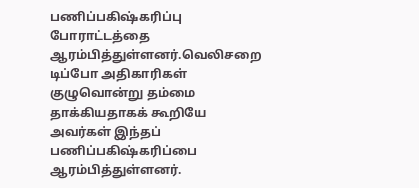பணிப்பகிஷ்கரிப்பு போராட்டத்தை ஆரம்பித்துள்ளனர்.வெலிசறை டிப்போ அதிகாரிகள் குழுவொன்று தம்மை தாக்கியதாகக் கூறியே அவர்கள் இந்தப் பணிப்பகிஷ்கரிப்பை ஆரம்பித்துள்ளனர்.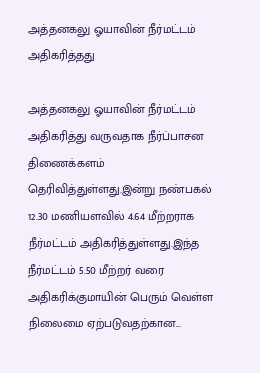அத்தனகலு ஓயாவின் நீர்மட்டம் அதிகரித்தது

அத்தனகலு ஓயாவின் நீர்மட்டம் அதிகரித்து வருவதாக நீர்ப்பாசன திணைக்களம் தெரிவித்துள்ளது.இன்று நண்பகல் 12.30 மணியளவில் 4.64 மீற்றராக நீர்மட்டம் அதிகரித்துள்ளது.இந்த நீர்மட்டம் 5.50 மீற்றர் வரை அதிகரிக்குமாயின் பெரும் வெள்ள நிலைமை ஏற்படுவதற்கான...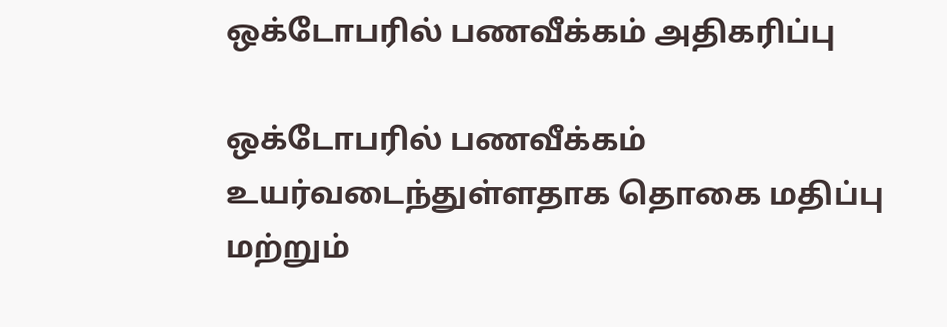ஒக்டோபரில் பணவீக்கம் அதிகரிப்பு

ஒக்டோபரில் பணவீக்கம் உயர்வடைந்துள்ளதாக தொகை மதிப்பு மற்றும்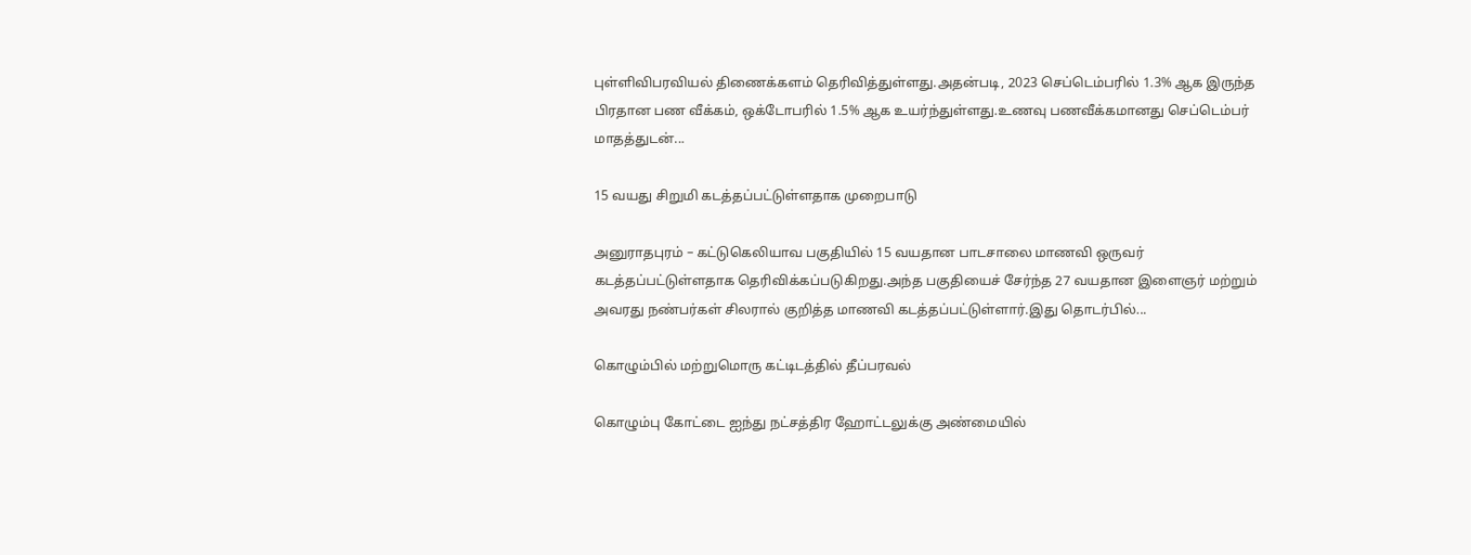புள்ளிவிபரவியல் திணைக்களம் தெரிவித்துள்ளது.அதன்படி, 2023 செப்டெம்பரில் 1.3% ஆக இருந்த பிரதான பண வீக்கம், ஒக்டோபரில் 1.5% ஆக உயர்ந்துள்ளது.உணவு பணவீக்கமானது செப்டெம்பர் மாதத்துடன்...

15 வயது சிறுமி கடத்தப்பட்டுள்ளதாக முறைபாடு

அனுராதபுரம் – கட்டுகெலியாவ பகுதியில் 15 வயதான பாடசாலை மாணவி ஒருவர் கடத்தப்பட்டுள்ளதாக தெரிவிக்கப்படுகிறது.அந்த பகுதியைச் சேர்ந்த 27 வயதான இளைஞர் மற்றும் அவரது நண்பர்கள் சிலரால் குறித்த மாணவி கடத்தப்பட்டுள்ளார்.இது தொடர்பில்...

கொழும்பில் மற்றுமொரு கட்டிடத்தில் தீப்பரவல்

கொழும்பு கோட்டை ஐந்து நட்சத்திர ஹோட்டலுக்கு அண்மையில்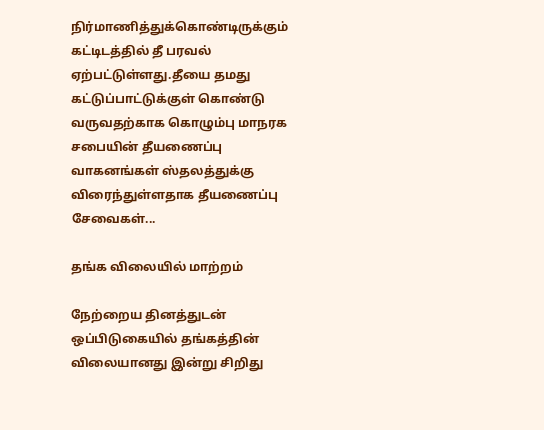நிர்மாணித்துக்கொண்டிருக்கும் கட்டிடத்தில் தீ பரவல் ஏற்பட்டுள்ளது.தீயை தமது கட்டுப்பாட்டுக்குள் கொண்டு வருவதற்காக கொழும்பு மாநரக சபையின் தீயணைப்பு வாகனங்கள் ஸ்தலத்துக்கு விரைந்துள்ளதாக தீயணைப்பு சேவைகள்...

தங்க விலையில் மாற்றம்

நேற்றைய தினத்துடன் ஒப்பிடுகையில் தங்கத்தின் விலையானது இன்று சிறிது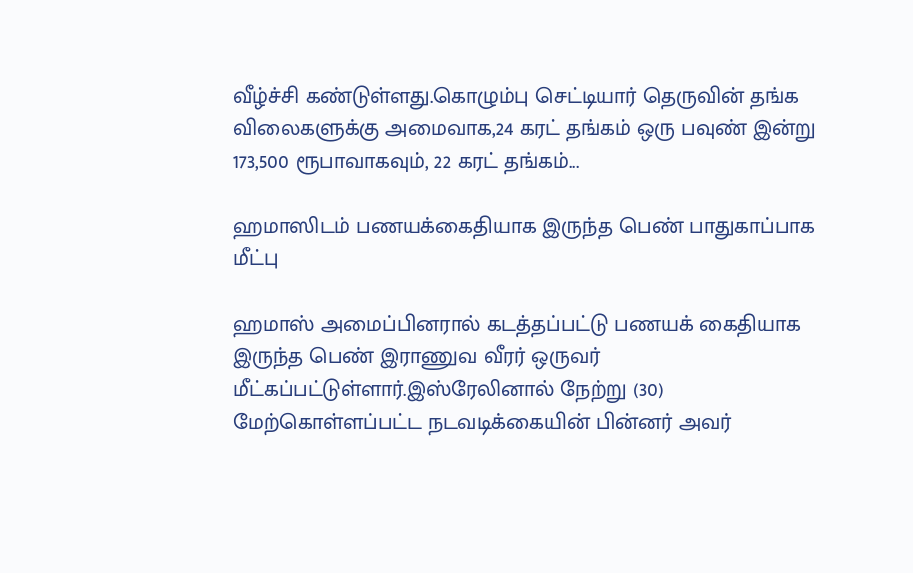வீழ்ச்சி கண்டுள்ளது.கொழும்பு செட்டியார் தெருவின் தங்க விலைகளுக்கு அமைவாக,24 கரட் தங்கம் ஒரு பவுண் இன்று 173,500 ரூபாவாகவும், 22 கரட் தங்கம்...

ஹமாஸிடம் பணயக்கைதியாக இருந்த பெண் பாதுகாப்பாக மீட்பு

ஹமாஸ் அமைப்பினரால் கடத்தப்பட்டு பணயக் கைதியாக இருந்த பெண் இராணுவ வீரர் ஒருவர் மீட்கப்பட்டுள்ளார்.இஸ்ரேலினால் நேற்று (30) மேற்கொள்ளப்பட்ட நடவடிக்கையின் பின்னர் அவர்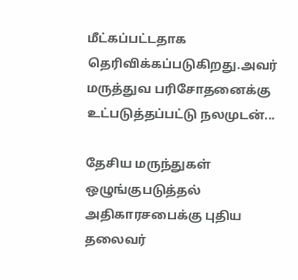மீட்கப்பட்டதாக தெரிவிக்கப்படுகிறது.அவர் மருத்துவ பரிசோதனைக்கு உட்படுத்தப்பட்டு நலமுடன்...

தேசிய மருந்துகள் ஒழுங்குபடுத்தல் அதிகாரசபைக்கு புதிய தலைவர்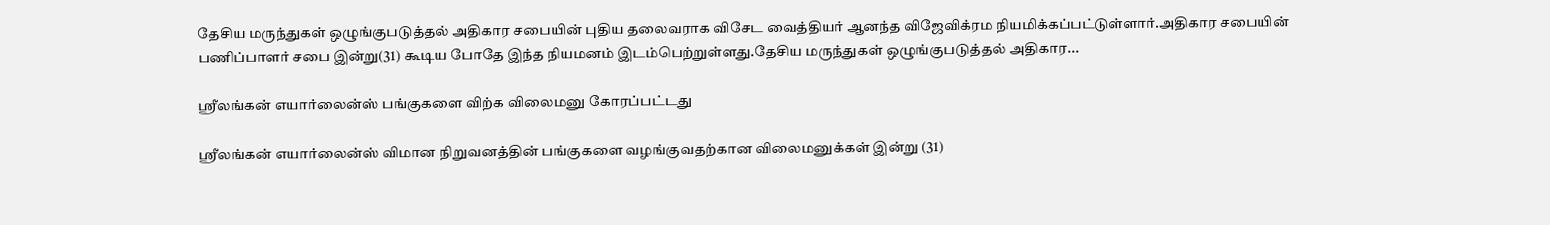தேசிய மருந்துகள் ஒழுங்குபடுத்தல் அதிகார சபையின் புதிய தலைவராக விசேட வைத்தியர் ஆனந்த விஜேவிக்ரம நியமிக்கப்பட்டுள்ளார்.அதிகார சபையின் பணிப்பாளர் சபை இன்று(31) கூடிய போதே இந்த நியமனம் இடம்பெற்றுள்ளது.தேசிய மருந்துகள் ஒழுங்குபடுத்தல் அதிகார...

ஸ்ரீலங்கன் எயார்லைன்ஸ் பங்குகளை விற்க விலைமனு கோரப்பட்டது

ஸ்ரீலங்கன் எயார்லைன்ஸ் விமான நிறுவனத்தின் பங்குகளை வழங்குவதற்கான விலைமனுக்கள் இன்று (31)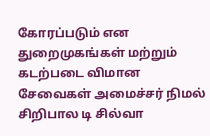கோரப்படும் என துறைமுகங்கள் மற்றும் கடற்படை விமான சேவைகள் அமைச்சர் நிமல் சிறிபால டி சில்வா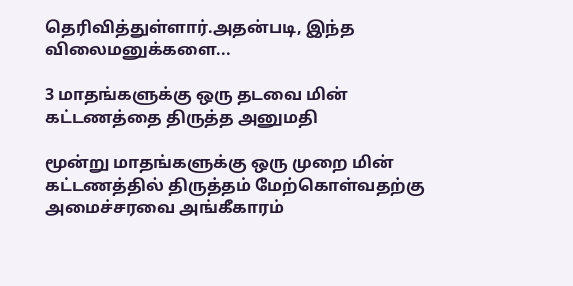தெரிவித்துள்ளார்.அதன்படி, இந்த விலைமனுக்களை...

3 மாதங்களுக்கு ஒரு தடவை மின் கட்டணத்தை திருத்த அனுமதி

மூன்று மாதங்களுக்கு ஒரு முறை மின் கட்டணத்தில் திருத்தம் மேற்கொள்வதற்கு அமைச்சரவை அங்கீகாரம்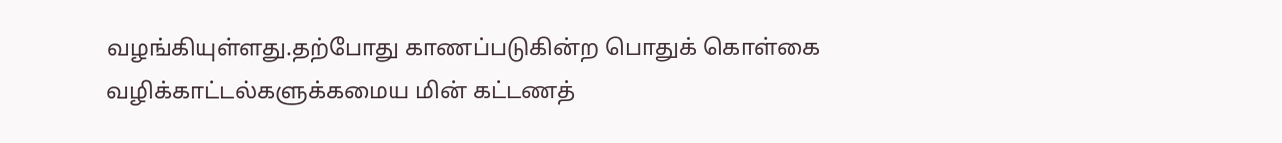வழங்கியுள்ளது.தற்போது காணப்படுகின்ற பொதுக் கொள்கை வழிக்காட்டல்களுக்கமைய மின் கட்டணத்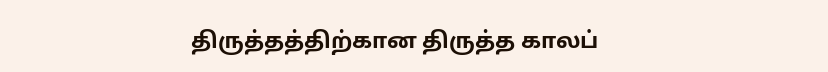திருத்தத்திற்கான திருத்த காலப்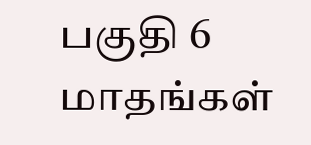பகுதி 6 மாதங்கள்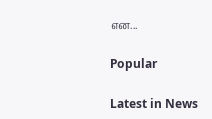என...

Popular

Latest in News